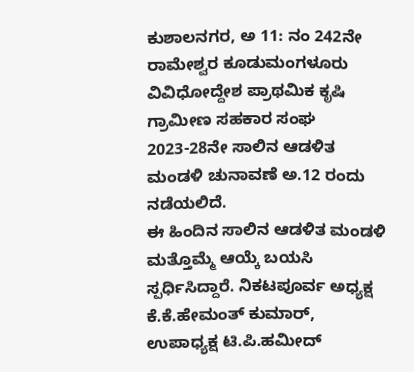ಕುಶಾಲನಗರ, ಅ 11: ನಂ 242ನೇ ರಾಮೇಶ್ವರ ಕೂಡುಮಂಗಳೂರು ವಿವಿಧೋದ್ದೇಶ ಪ್ರಾಥಮಿಕ ಕೃಷಿ ಗ್ರಾಮೀಣ ಸಹಕಾರ ಸಂಘ 2023-28ನೇ ಸಾಲಿನ ಆಡಳಿತ ಮಂಡಳಿ ಚುನಾವಣೆ ಅ.12 ರಂದು ನಡೆಯಲಿದೆ.
ಈ ಹಿಂದಿನ ಸಾಲಿನ ಆಡಳಿತ ಮಂಡಳಿ ಮತ್ತೊಮ್ಮೆ ಆಯ್ಕೆ ಬಯಸಿ ಸ್ಪರ್ಧಿಸಿದ್ದಾರೆ. ನಿಕಟಪೂರ್ವ ಅಧ್ಯಕ್ಷ ಕೆ.ಕೆ.ಹೇಮಂತ್ ಕುಮಾರ್, ಉಪಾಧ್ಯಕ್ಷ ಟಿ.ಪಿ.ಹಮೀದ್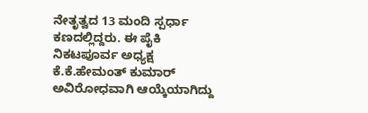ನೇತೃತ್ವದ 13 ಮಂದಿ ಸ್ಪರ್ಧಾ ಕಣದಲ್ಲಿದ್ದರು. ಈ ಪೈಕಿ ನಿಕಟಪೂರ್ವ ಅಧ್ಯಕ್ಷ ಕೆ.ಕೆ.ಹೇಮಂತ್ ಕುಮಾರ್ ಅವಿರೋಧವಾಗಿ ಆಯ್ಕೆಯಾಗಿದ್ದು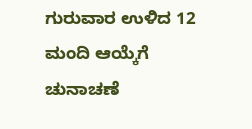ಗುರುವಾರ ಉಳಿದ 12 ಮಂದಿ ಆಯ್ಕೆಗೆ ಚುನಾಚಣೆ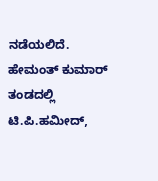ನಡೆಯಲಿದೆ.
ಹೇಮಂತ್ ಕುಮಾರ್ ತಂಡದಲ್ಲಿ ಟಿ.ಪಿ.ಹಮೀದ್,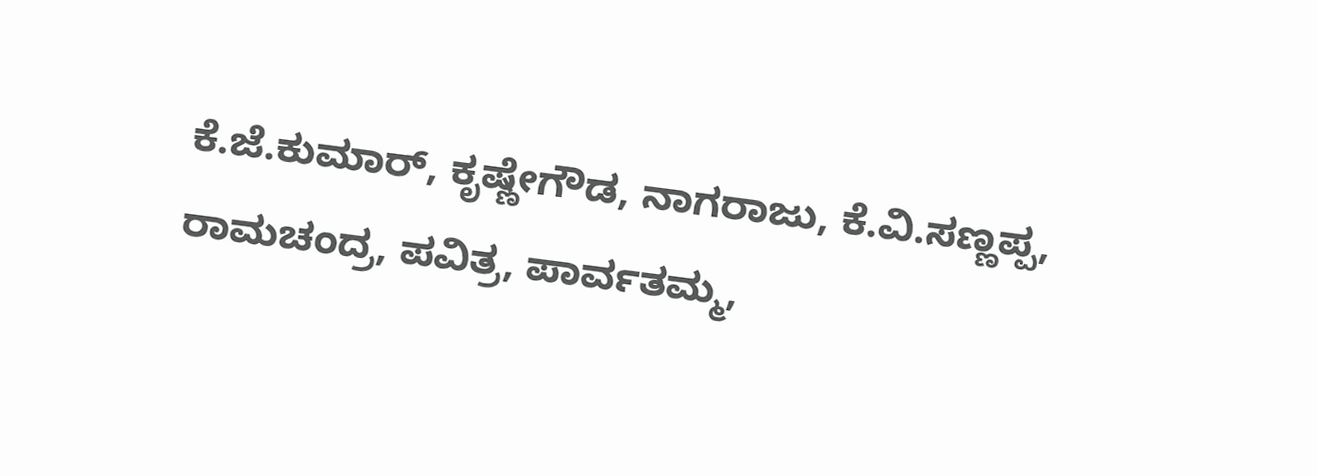ಕೆ.ಜೆ.ಕುಮಾರ್, ಕೃಷ್ಣೇಗೌಡ, ನಾಗರಾಜು, ಕೆ.ವಿ.ಸಣ್ಣಪ್ಪ, ರಾಮಚಂದ್ರ, ಪವಿತ್ರ, ಪಾರ್ವತಮ್ಮ,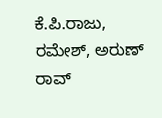ಕೆ.ಪಿ.ರಾಜು, ರಮೇಶ್, ಅರುಣ್ ರಾವ್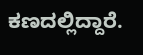ಕಣದಲ್ಲಿದ್ದಾರೆ.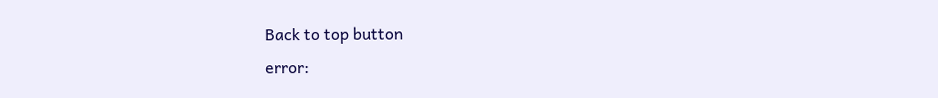Back to top button
error: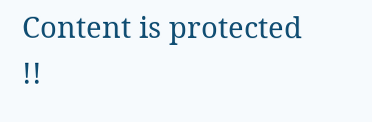Content is protected !!